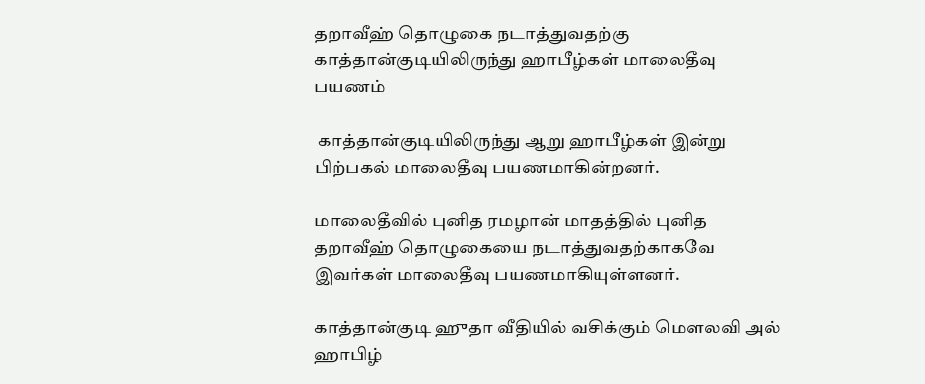தறாவீஹ் தொழுகை நடாத்துவதற்கு காத்தான்குடியிலிருந்து ஹாபீழ்கள் மாலைதீவு பயணம்

 காத்தான்குடியிலிருந்து ஆறு ஹாபீழ்கள் இன்று பிற்பகல் மாலைதீவு பயணமாகின்றனர்.

மாலைதீவில் புனித ரமழான் மாதத்தில் புனித தறாவீஹ் தொழுகையை நடாத்துவதற்காகவே இவர்கள் மாலைதீவு பயணமாகியுள்ளனர்.

காத்தான்குடி ஹுதா வீதியில் வசிக்கும் மௌலவி அல் ஹாபிழ்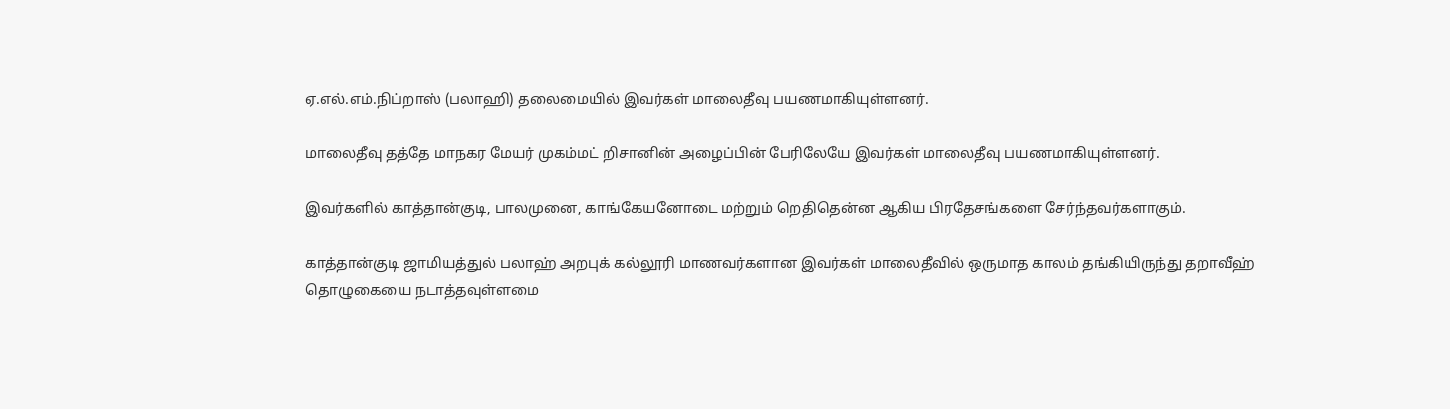ஏ.எல்.எம்.நிப்றாஸ் (பலாஹி) தலைமையில் இவர்கள் மாலைதீவு பயணமாகியுள்ளனர்.

மாலைதீவு தத்தே மாநகர மேயர் முகம்மட் றிசானின் அழைப்பின் பேரிலேயே இவர்கள் மாலைதீவு பயணமாகியுள்ளனர்.

இவர்களில் காத்தான்குடி, பாலமுனை, காங்கேயனோடை மற்றும் றெதிதென்ன ஆகிய பிரதேசங்களை சேர்ந்தவர்களாகும்.

காத்தான்குடி ஜாமியத்துல் பலாஹ் அறபுக் கல்லூரி மாணவர்களான இவர்கள் மாலைதீவில் ஒருமாத காலம் தங்கியிருந்து தறாவீஹ் தொழுகையை நடாத்தவுள்ளமை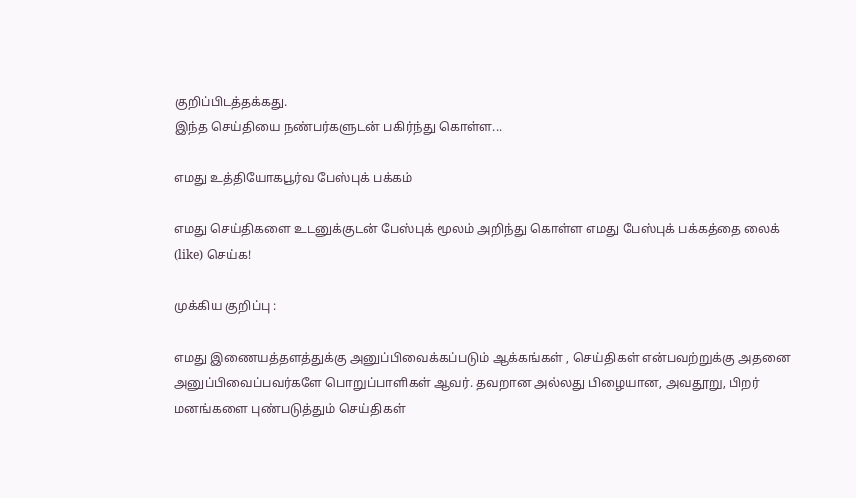குறிப்பிடத்தக்கது.
இந்த செய்தியை நண்பர்களுடன் பகிர்ந்து கொள்ள...

எமது உத்தியோகபூர்வ பேஸ்புக் பக்கம்

எமது செய்திகளை உடனுக்குடன் பேஸ்புக் மூலம் அறிந்து கொள்ள எமது பேஸ்புக் பக்கத்தை லைக் (like) செய்க!

முக்கிய குறிப்பு :

எமது இணையத்தளத்துக்கு அனுப்பிவைக்கப்படும் ஆக்கங்கள் , செய்திகள் என்பவற்றுக்கு அதனை அனுப்பிவைப்பவர்களே பொறுப்பாளிகள் ஆவர். தவறான அல்லது பிழையான, அவதூறு, பிறர் மனங்களை புண்படுத்தும் செய்திகள்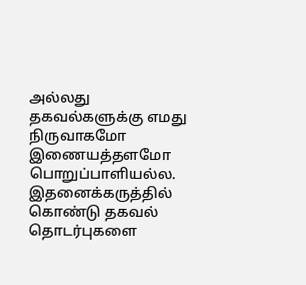அல்லது தகவல்களுக்கு எமது நிருவாகமோ இணையத்தளமோ பொறுப்பாளியல்ல. இதனைக்கருத்தில் கொண்டு தகவல் தொடர்புகளை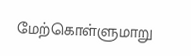மேற்கொள்ளுமாறு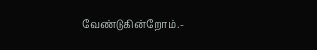வேண்டுகின்றோம்.-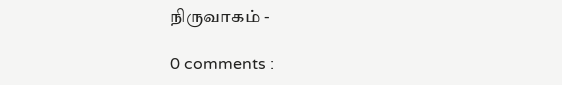நிருவாகம் -

0 comments :